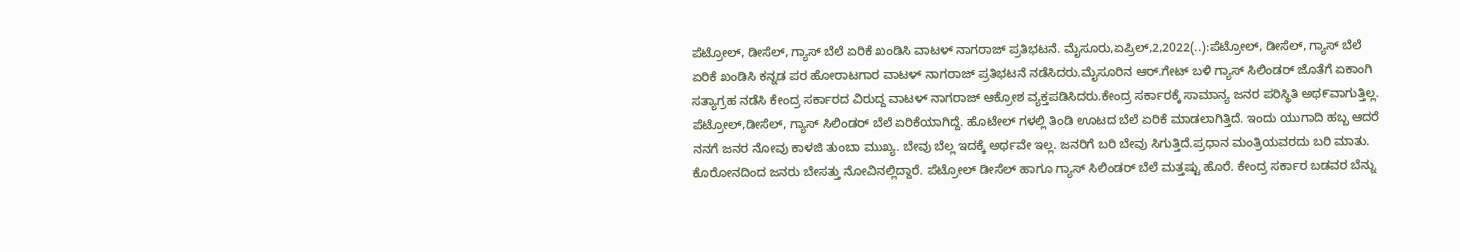ಪೆಟ್ರೋಲ್, ಡೀಸೆಲ್, ಗ್ಯಾಸ್ ಬೆಲೆ ಏರಿಕೆ ಖಂಡಿಸಿ ವಾಟಳ್ ನಾಗರಾಜ್ ಪ್ರತಿಭಟನೆ. ಮೈಸೂರು,ಏಪ್ರಿಲ್,2,2022(..):ಪೆಟ್ರೋಲ್, ಡೀಸೆಲ್, ಗ್ಯಾಸ್ ಬೆಲೆ ಏರಿಕೆ ಖಂಡಿಸಿ ಕನ್ನಡ ಪರ ಹೋರಾಟಗಾರ ವಾಟಳ್ ನಾಗರಾಜ್ ಪ್ರತಿಭಟನೆ ನಡೆಸಿದರು.ಮೈಸೂರಿನ ಆರ್.ಗೇಟ್ ಬಳಿ ಗ್ಯಾಸ್ ಸಿಲಿಂಡರ್ ಜೊತೆಗೆ ಏಕಾಂಗಿ ಸತ್ಯಾಗ್ರಹ ನಡೆಸಿ ಕೇಂದ್ರ ಸರ್ಕಾರದ ವಿರುದ್ದ ವಾಟಳ್ ನಾಗರಾಜ್ ಆಕ್ರೋಶ ವ್ಯಕ್ತಪಡಿಸಿದರು.ಕೇಂದ್ರ ಸರ್ಕಾರಕ್ಕೆ ಸಾಮಾನ್ಯ ಜನರ ಪರಿಸ್ಥಿತಿ ಅಥ೯ವಾಗುತ್ತಿಲ್ಲ. ಪೆಟ್ರೋಲ್,ಡೀಸೆಲ್, ಗ್ಯಾಸ್ ಸಿಲಿಂಡರ್ ಬೆಲೆ ಏರಿಕೆಯಾಗಿದ್ದೆ. ಹೊಟೇಲ್ ಗಳಲ್ಲಿ ತಿಂಡಿ ಊಟದ ಬೆಲೆ ಏರಿಕೆ ಮಾಡಲಾಗಿತ್ತಿದೆ. ಇಂದು ಯುಗಾದಿ ಹಬ್ಬ ಆದರೆ ನನಗೆ ಜನರ ನೋವು ಕಾಳಜಿ ತುಂಬಾ ಮುಖ್ಯ. ಬೇವು ಬೆಲ್ಲ ಇದಕ್ಕೆ ಅರ್ಥವೇ ಇಲ್ಲ. ಜನರಿಗೆ ಬರಿ ಬೇವು ಸಿಗುತ್ತಿದೆ.ಪ್ರಧಾನ ಮಂತ್ರಿಯವರದು ಬರಿ ಮಾತು. ಕೊರೋನದಿಂದ ಜನರು ಬೇಸತ್ತು ನೋವಿನಲ್ಲಿದ್ದಾರೆ. ಪೆಟ್ರೋಲ್ ಡೀಸೆಲ್ ಹಾಗೂ ಗ್ಯಾಸ್ ಸಿಲಿಂಡರ್ ಬೆಲೆ ಮತ್ತಷ್ಟು ಹೊರೆ. ಕೇಂದ್ರ ಸರ್ಕಾರ ಬಡವರ ಬೆನ್ನು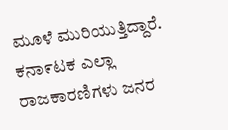ಮೂಳೆ ಮುರಿಯುತ್ತಿದ್ದಾರೆ. ಕನಾ೯ಟಕ ಎಲ್ಲಾ ರಾಜಕಾರಣಿಗಳು ಜನರ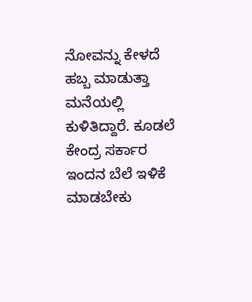ನೋವನ್ನು ಕೇಳದೆ ಹಬ್ಬ ಮಾಡುತ್ತಾ ಮನೆಯಲ್ಲಿ ಕುಳಿತಿದ್ದಾರೆ. ಕೂಡಲೆ ಕೇಂದ್ರ ಸರ್ಕಾರ ಇಂದನ ಬೆಲೆ ಇಳಿಕೆ ಮಾಡಬೇಕು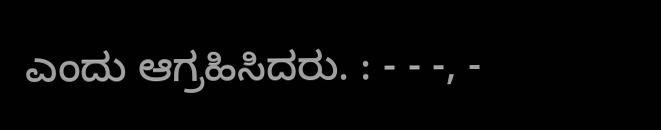ಎಂದು ಆಗ್ರಹಿಸಿದರು. : - - -, -